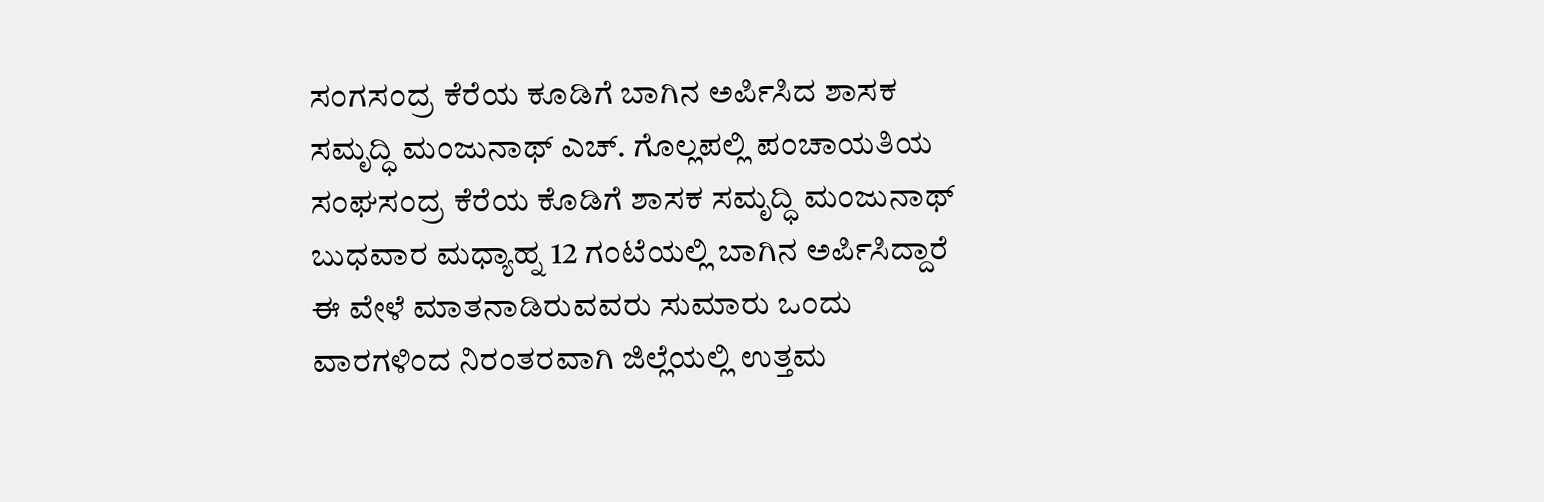ಸಂಗಸಂದ್ರ ಕೆರೆಯ ಕೂಡಿಗೆ ಬಾಗಿನ ಅರ್ಪಿಸಿದ ಶಾಸಕ ಸಮೃದ್ಧಿ ಮಂಜುನಾಥ್ ಎಚ್. ಗೊಲ್ಲಪಲ್ಲಿ ಪಂಚಾಯತಿಯ ಸಂಘಸಂದ್ರ ಕೆರೆಯ ಕೊಡಿಗೆ ಶಾಸಕ ಸಮೃದ್ಧಿ ಮಂಜುನಾಥ್ ಬುಧವಾರ ಮಧ್ಯಾಹ್ನ 12 ಗಂಟೆಯಲ್ಲಿ ಬಾಗಿನ ಅರ್ಪಿಸಿದ್ದಾರೆ ಈ ವೇಳೆ ಮಾತನಾಡಿರುವವರು ಸುಮಾರು ಒಂದು ವಾರಗಳಿಂದ ನಿರಂತರವಾಗಿ ಜಿಲ್ಲೆಯಲ್ಲಿ ಉತ್ತಮ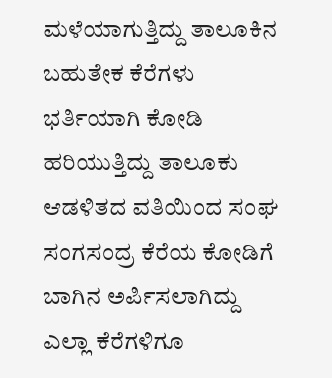ಮಳೆಯಾಗುತ್ತಿದ್ದು ತಾಲೂಕಿನ ಬಹುತೇಕ ಕೆರೆಗಳು ಭರ್ತಿಯಾಗಿ ಕೋಡಿ ಹರಿಯುತ್ತಿದ್ದು ತಾಲೂಕು ಆಡಳಿತದ ವತಿಯಿಂದ ಸಂಘ ಸಂಗಸಂದ್ರ ಕೆರೆಯ ಕೋಡಿಗೆ ಬಾಗಿನ ಅರ್ಪಿಸಲಾಗಿದ್ದು ಎಲ್ಲಾ ಕೆರೆಗಳಿಗೂ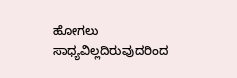ಹೋಗಲು ಸಾಧ್ಯವಿಲ್ಲದಿರುವುದರಿಂದ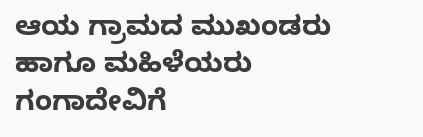ಆಯ ಗ್ರಾಮದ ಮುಖಂಡರು ಹಾಗೂ ಮಹಿಳೆಯರು ಗಂಗಾದೇವಿಗೆ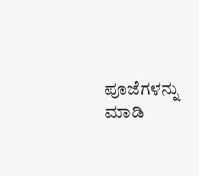ಪೂಜೆಗಳನ್ನು ಮಾಡಿ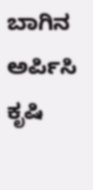ಬಾಗಿನ ಅರ್ಪಿಸಿ ಕೃಷಿ